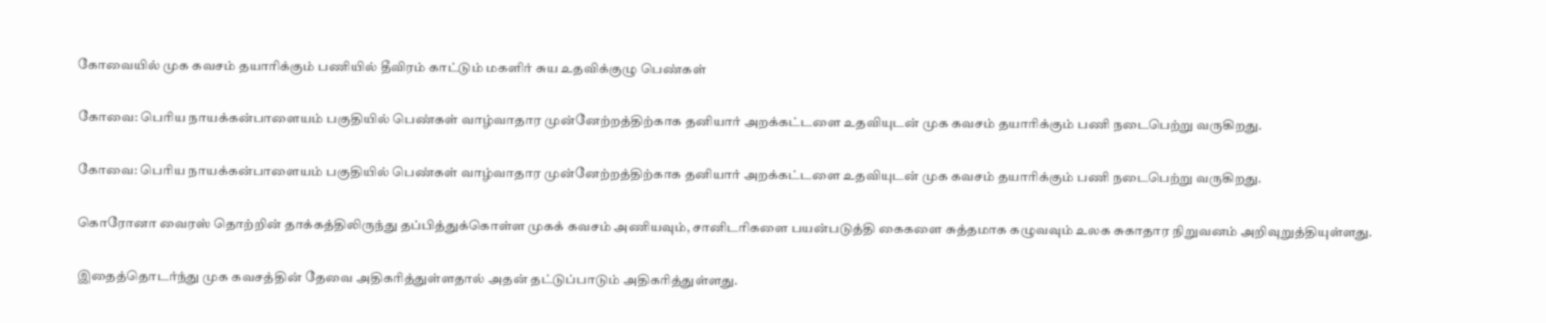கோவையில் முக கவசம் தயாரிக்கும் பணியில் தீவிரம் காட்டும் மகளிர் சுய உதவிக்குழு பெண்கள்

கோவை: பெரிய நாயக்கன்பாளையம் பகுதியில் பெண்கள் வாழ்வாதார முன்னேற்றத்திற்காக தனியார் அறக்கட்டளை உதவியுடன் முக கவசம் தயாரிக்கும் பணி நடைபெற்று வருகிறது.

கோவை: பெரிய நாயக்கன்பாளையம் பகுதியில் பெண்கள் வாழ்வாதார முன்னேற்றத்திற்காக தனியார் அறக்கட்டளை உதவியுடன் முக கவசம் தயாரிக்கும் பணி நடைபெற்று வருகிறது.

கொரோனா வைரஸ் தொற்றின் தாக்கத்திலிருந்து தப்பித்துக்கொள்ள முகக் கவசம் அணியவும், சானிடரிகளை பயன்படுத்தி கைகளை சுத்தமாக கழுவவும் உலக சுகாதார நிறுவனம் அறிவுறுத்தியுள்ளது.

இதைத்தொடர்ந்து முக கவசத்தின் தேவை அதிகரித்துள்ளதால் அதன் தட்டுப்பாடும் அதிகரித்துள்ளது.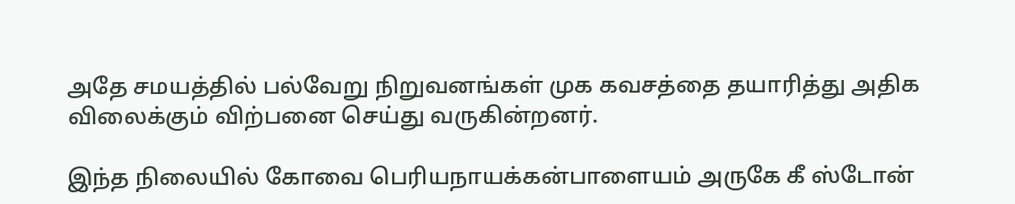அதே சமயத்தில் பல்வேறு நிறுவனங்கள் முக கவசத்தை தயாரித்து அதிக விலைக்கும் விற்பனை செய்து வருகின்றனர்.

இந்த நிலையில் கோவை பெரியநாயக்கன்பாளையம் அருகே கீ ஸ்டோன்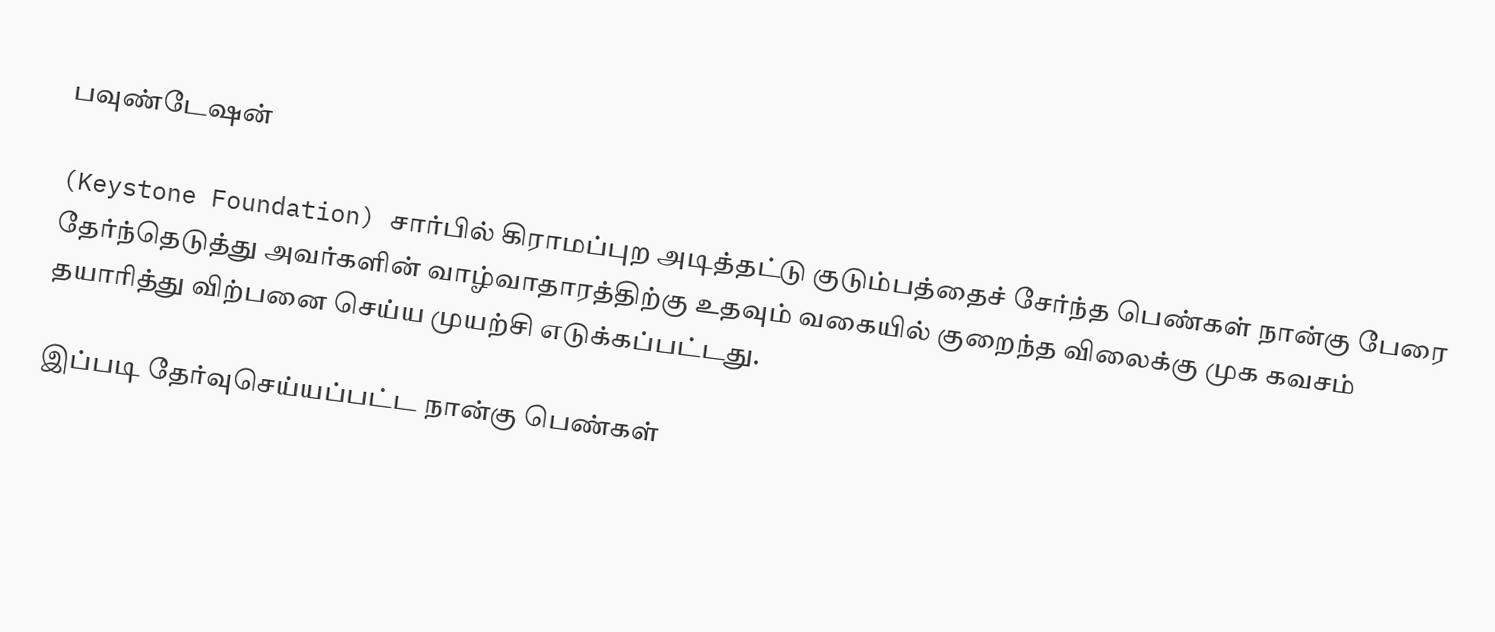பவுண்டேஷன்

(Keystone Foundation) சார்பில் கிராமப்புற அடித்தட்டு குடும்பத்தைச் சேர்ந்த பெண்கள் நான்கு பேரை தேர்ந்தெடுத்து அவர்களின் வாழ்வாதாரத்திற்கு உதவும் வகையில் குறைந்த விலைக்கு முக கவசம் தயாரித்து விற்பனை செய்ய முயற்சி எடுக்கப்பட்டது.

இப்படி தேர்வுசெய்யப்பட்ட நான்கு பெண்கள்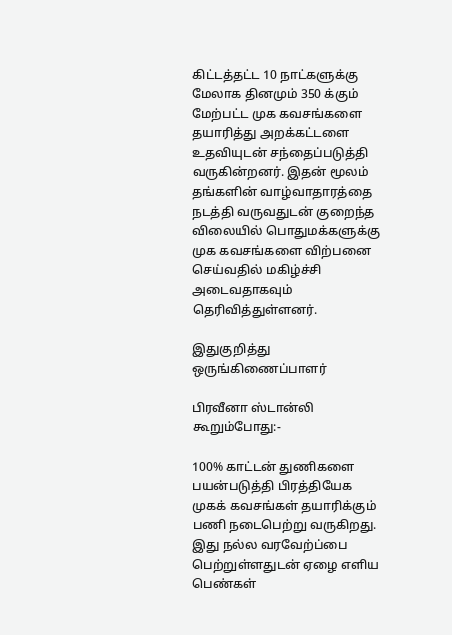கிட்டத்தட்ட 10 நாட்களுக்கு மேலாக தினமும் 350 க்கும் மேற்பட்ட முக கவசங்களை தயாரித்து அறக்கட்டளை உதவியுடன் சந்தைப்படுத்தி வருகின்றனர். இதன் மூலம் தங்களின் வாழ்வாதாரத்தை நடத்தி வருவதுடன் குறைந்த விலையில் பொதுமக்களுக்கு முக கவசங்களை விற்பனை செய்வதில் மகிழ்ச்சி அடைவதாகவும் தெரிவித்துள்ளனர்.

இதுகுறித்து ஒருங்கிணைப்பாளர்

பிரவீனா ஸ்டான்லி கூறும்போது:-

100% காட்டன் துணிகளை பயன்படுத்தி பிரத்தியேக முகக் கவசங்கள் தயாரிக்கும் பணி நடைபெற்று வருகிறது. இது நல்ல வரவேற்ப்பை பெற்றுள்ளதுடன் ஏழை எளிய பெண்கள்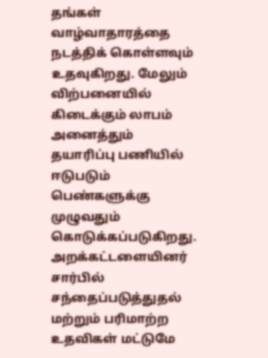தங்கள் வாழ்வாதாரத்தை நடத்திக் கொள்ளவும் உதவுகிறது. மேலும் விற்பனையில் கிடைக்கும் லாபம் அனைத்தும் தயாரிப்பு பணியில் ஈடுபடும் பெண்களுக்கு முழுவதும் கொடுக்கப்படுகிறது. அறக்கட்டளையினர் சார்பில் சந்தைப்படுத்துதல் மற்றும் பரிமாற்ற உதவிகள் மட்டுமே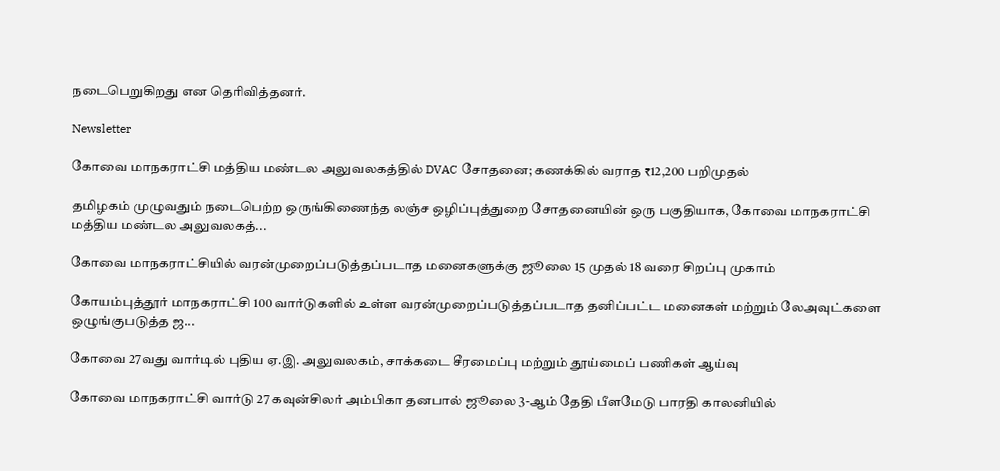நடைபெறுகிறது என தெரிவித்தனர்.

Newsletter

கோவை மாநகராட்சி மத்திய மண்டல அலுவலகத்தில் DVAC சோதனை; கணக்கில் வராத ₹12,200 பறிமுதல்

தமிழகம் முழுவதும் நடைபெற்ற ஒருங்கிணைந்த லஞ்ச ஒழிப்புத்துறை சோதனையின் ஒரு பகுதியாக, கோவை மாநகராட்சி மத்திய மண்டல அலுவலகத்...

கோவை மாநகராட்சியில் வரன்முறைப்படுத்தப்படாத மனைகளுக்கு ஜூலை 15 முதல் 18 வரை சிறப்பு முகாம்

கோயம்புத்தூர் மாநகராட்சி 100 வார்டுகளில் உள்ள வரன்முறைப்படுத்தப்படாத தனிப்பட்ட மனைகள் மற்றும் லேஅவுட்களை ஒழுங்குபடுத்த ஜ...

கோவை 27வது வார்டில் புதிய ஏ.இ. அலுவலகம், சாக்கடை சீரமைப்பு மற்றும் தூய்மைப் பணிகள் ஆய்வு

கோவை மாநகராட்சி வார்டு 27 கவுன்சிலர் அம்பிகா தனபால் ஜூலை 3-ஆம் தேதி பீளமேடு பாரதி காலனியில்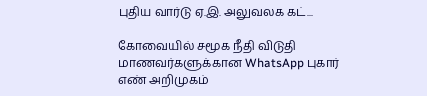புதிய வார்டு ஏ.இ. அலுவலக கட்...

கோவையில் சமூக நீதி விடுதி மாணவர்களுக்கான WhatsApp புகார் எண் அறிமுகம்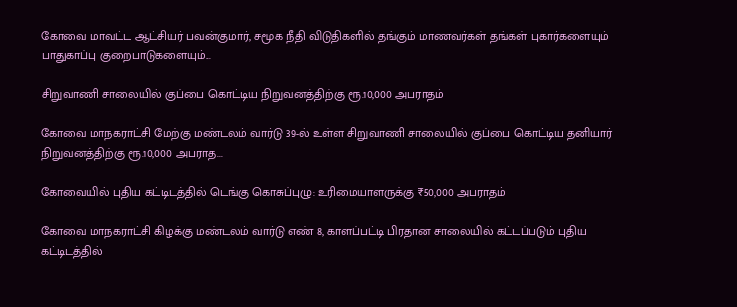கோவை மாவட்ட ஆட்சியர் பவன்குமார், சமூக நீதி விடுதிகளில் தங்கும் மாணவர்கள் தங்கள் புகார்களையும் பாதுகாப்பு குறைபாடுகளையும்...

சிறுவாணி சாலையில் குப்பை கொட்டிய நிறுவனத்திற்கு ரூ.10,000 அபராதம்

கோவை மாநகராட்சி மேற்கு மண்டலம் வார்டு 39-ல் உள்ள சிறுவாணி சாலையில் குப்பை கொட்டிய தனியார் நிறுவனத்திற்கு ரூ.10,000 அபராத...

கோவையில் புதிய கட்டிடத்தில் டெங்கு கொசுப்புழு: உரிமையாளருக்கு ₹50,000 அபராதம்

கோவை மாநகராட்சி கிழக்கு மண்டலம் வார்டு எண் 8, காளப்பட்டி பிரதான சாலையில் கட்டப்படும் புதிய கட்டிடத்தில்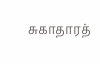சுகாதாரத்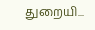துறையி...